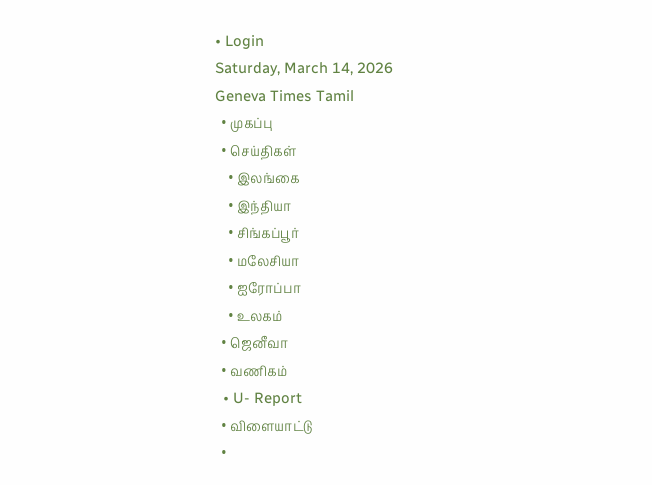• Login
Saturday, March 14, 2026
Geneva Times Tamil
  • முகப்பு
  • செய்திகள்
    • இலங்கை
    • இந்தியா
    • சிங்கப்பூர்
    • மலேசியா
    • ஐரோப்பா
    • உலகம்
  • ஜெனீவா
  • வணிகம்
  • U- Report
  • விளையாட்டு
  •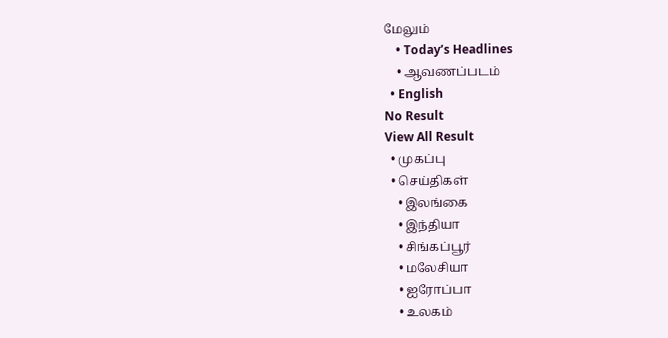மேலும்
    • Today’s Headlines
    • ஆவணப்படம்
  • English
No Result
View All Result
  • முகப்பு
  • செய்திகள்
    • இலங்கை
    • இந்தியா
    • சிங்கப்பூர்
    • மலேசியா
    • ஐரோப்பா
    • உலகம்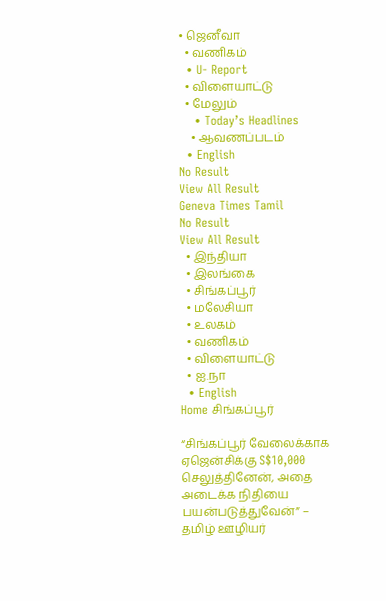• ஜெனீவா
  • வணிகம்
  • U- Report
  • விளையாட்டு
  • மேலும்
    • Today’s Headlines
    • ஆவணப்படம்
  • English
No Result
View All Result
Geneva Times Tamil
No Result
View All Result
  • இந்தியா
  • இலங்கை
  • சிங்கப்பூர்
  • மலேசியா
  • உலகம்
  • வணிகம்
  • விளையாட்டு
  • ஐ.நா
  • English
Home சிங்கப்பூர்

“சிங்கப்பூர் வேலைக்காக ஏஜென்சிக்கு S$10,000 செலுத்தினேன், அதை அடைக்க நிதியை பயன்படுத்துவேன்” – தமிழ் ஊழியர்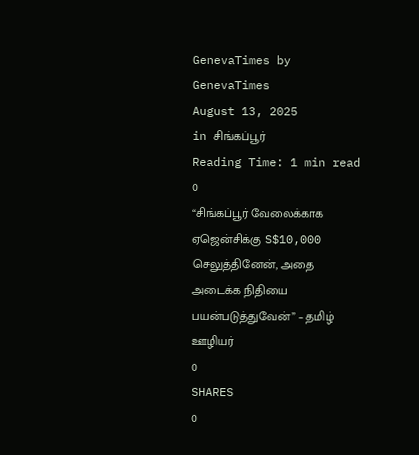GenevaTimes by GenevaTimes
August 13, 2025
in சிங்கப்பூர்
Reading Time: 1 min read
0
“சிங்கப்பூர் வேலைக்காக ஏஜென்சிக்கு S$10,000 செலுத்தினேன், அதை அடைக்க நிதியை பயன்படுத்துவேன்” – தமிழ் ஊழியர்
0
SHARES
0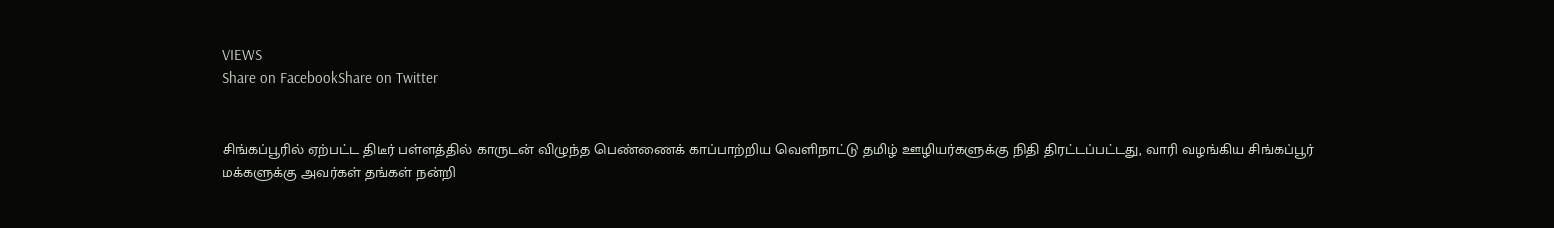VIEWS
Share on FacebookShare on Twitter


சிங்கப்பூரில் ஏற்பட்ட திடீர் பள்ளத்தில் காருடன் விழுந்த பெண்ணைக் காப்பாற்றிய வெளிநாட்டு தமிழ் ஊழியர்களுக்கு நிதி திரட்டப்பட்டது, வாரி வழங்கிய சிங்கப்பூர் மக்களுக்கு அவர்கள் தங்கள் நன்றி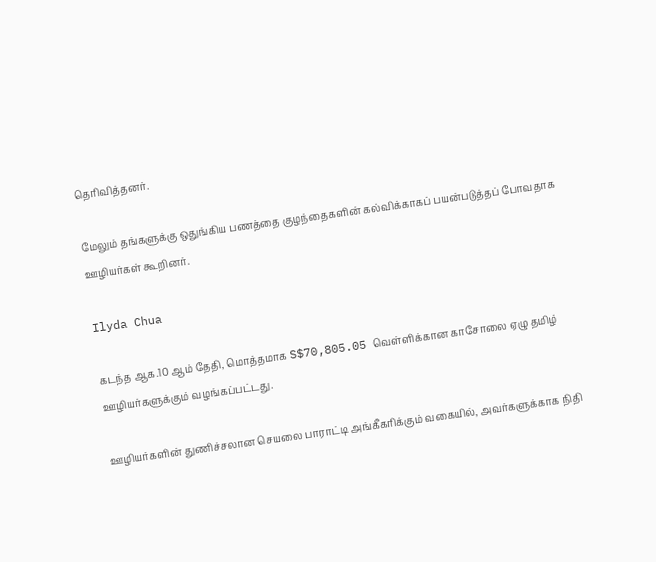தெரிவித்தனர்.

மேலும் தங்களுக்கு ஒதுங்கிய பணத்தை குழந்தைகளின் கல்விக்காகப் பயன்படுத்தப் போவதாக ஊழியர்கள் கூறினர்.

Ilyda Chua

கடந்த ஆக.10 ஆம் தேதி, மொத்தமாக S$70,805.05 வெள்ளிக்கான காசோலை ஏழு தமிழ் ஊழியர்களுக்கும் வழங்கப்பட்டது.

ஊழியர்களின் துணிச்சலான செயலை பாராட்டி அங்கீகரிக்கும் வகையில், அவர்களுக்காக நிதி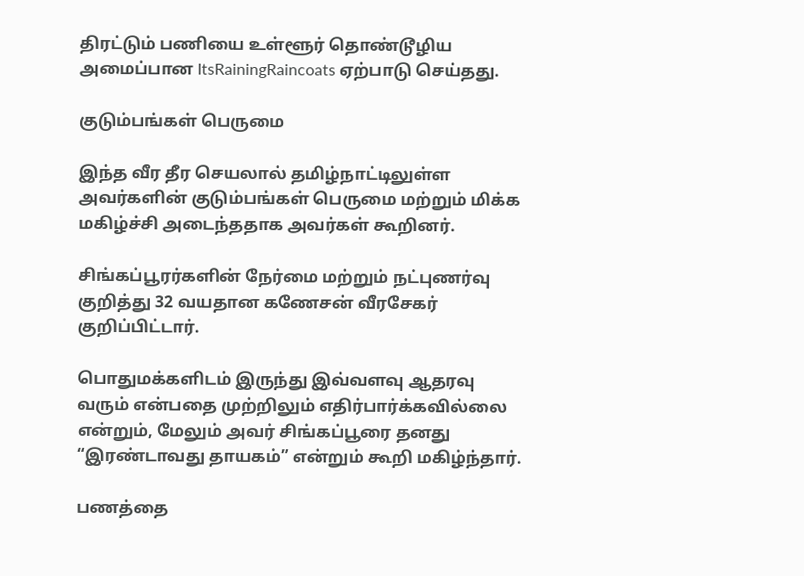திரட்டும் பணியை உள்ளூர் தொண்டூழிய அமைப்பான ItsRainingRaincoats ஏற்பாடு செய்தது.

குடும்பங்கள் பெருமை

இந்த வீர தீர செயலால் தமிழ்நாட்டிலுள்ள அவர்களின் குடும்பங்கள் பெருமை மற்றும் மிக்க மகிழ்ச்சி அடைந்ததாக அவர்கள் கூறினர்.

சிங்கப்பூரர்களின் நேர்மை மற்றும் நட்புணர்வு குறித்து 32 வயதான கணேசன் வீரசேகர் குறிப்பிட்டார்.

பொதுமக்களிடம் இருந்து இவ்வளவு ஆதரவு வரும் என்பதை முற்றிலும் எதிர்பார்க்கவில்லை என்றும், மேலும் அவர் சிங்கப்பூரை தனது “இரண்டாவது தாயகம்” என்றும் கூறி மகிழ்ந்தார்.

பணத்தை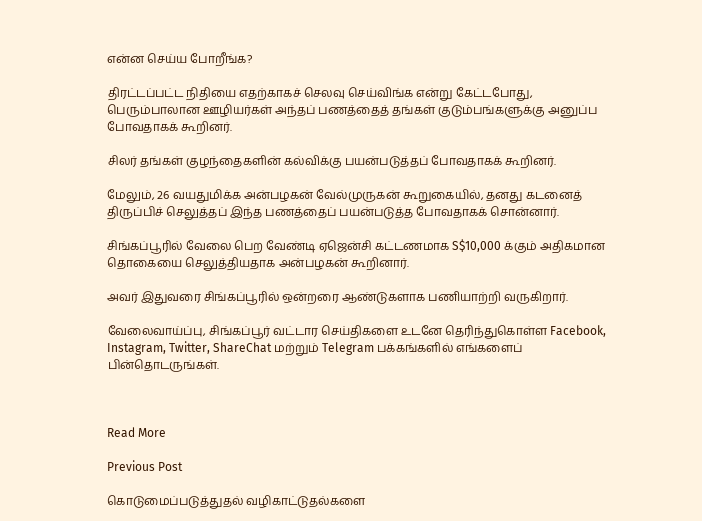என்ன செய்ய போறீங்க?

திரட்டப்பட்ட நிதியை எதற்காகச் செலவு செய்விங்க என்று கேட்டபோது, பெரும்பாலான ஊழியர்கள் அந்தப் பணத்தைத் தங்கள் குடும்பங்களுக்கு அனுப்ப போவதாகக் கூறினர்.

சிலர் தங்கள் குழந்தைகளின் கல்விக்கு பயன்படுத்தப் போவதாகக் கூறினர்.

மேலும், 26 வயதுமிக்க அன்பழகன் வேல்முருகன் கூறுகையில், தனது கடனைத் திருப்பிச் செலுத்தப் இந்த பணத்தைப் பயன்படுத்த போவதாகக் சொன்னார்.

சிங்கப்பூரில் வேலை பெற வேண்டி ஏஜென்சி கட்டணமாக S$10,000 க்கும் அதிகமான தொகையை செலுத்தியதாக அன்பழகன் கூறினார்.

அவர் இதுவரை சிங்கப்பூரில் ஒன்றரை ஆண்டுகளாக பணியாற்றி வருகிறார்.

வேலைவாய்ப்பு, சிங்கப்பூர் வட்டார செய்திகளை உடனே தெரிந்துகொள்ள Facebook, Instagram, Twitter, ShareChat மற்றும் Telegram பக்கங்களில் எங்களைப் பின்தொடருங்கள்.



Read More

Previous Post

கொடுமைப்படுத்துதல் வழிகாட்டுதல்களை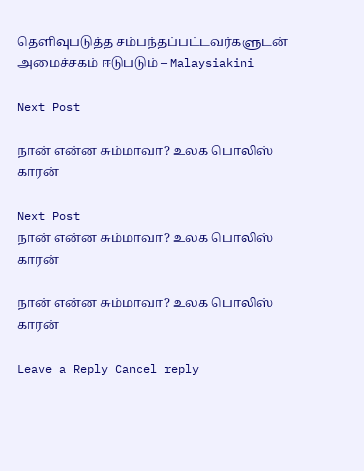தெளிவுபடுத்த சம்பந்தப்பட்டவர்களுடன் அமைச்சகம் ஈடுபடும் – Malaysiakini

Next Post

நான் என்ன சும்மாவா? உலக பொலிஸ் காரன்

Next Post
நான் என்ன சும்மாவா? உலக பொலிஸ் காரன்

நான் என்ன சும்மாவா? உலக பொலிஸ் காரன்

Leave a Reply Cancel reply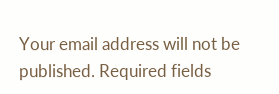Your email address will not be published. Required fields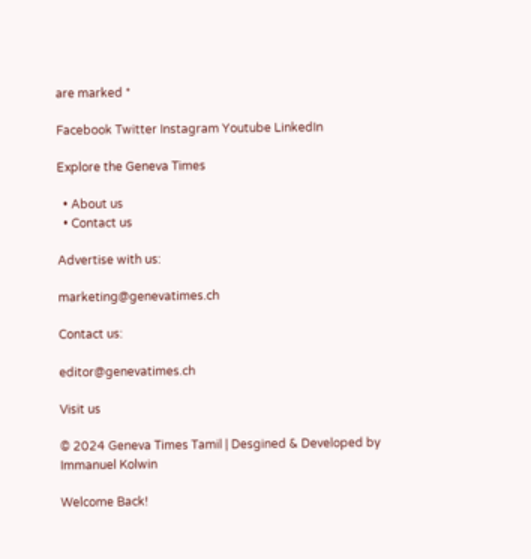are marked *

Facebook Twitter Instagram Youtube LinkedIn

Explore the Geneva Times

  • About us
  • Contact us

Advertise with us:

marketing@genevatimes.ch

Contact us:

editor@genevatimes.ch

Visit us

© 2024 Geneva Times Tamil | Desgined & Developed by Immanuel Kolwin

Welcome Back!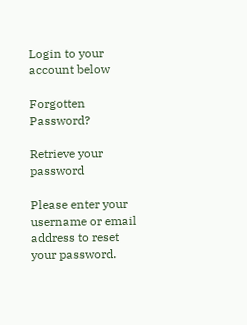Login to your account below

Forgotten Password?

Retrieve your password

Please enter your username or email address to reset your password.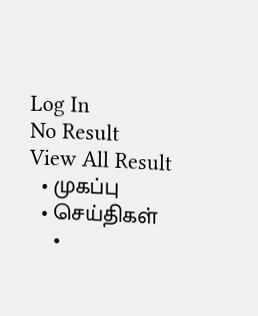Log In
No Result
View All Result
  • முகப்பு
  • செய்திகள்
    •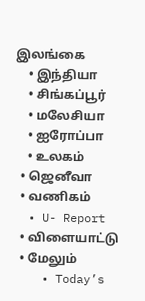இலங்கை
    • இந்தியா
    • சிங்கப்பூர்
    • மலேசியா
    • ஐரோப்பா
    • உலகம்
  • ஜெனீவா
  • வணிகம்
  • U- Report
  • விளையாட்டு
  • மேலும்
    • Today’s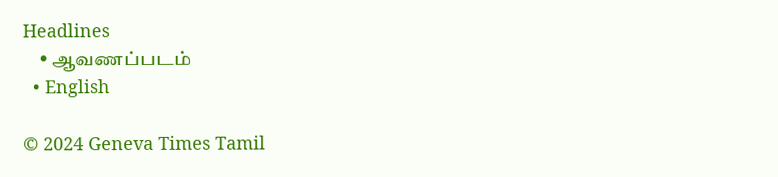Headlines
    • ஆவணப்படம்
  • English

© 2024 Geneva Times Tamil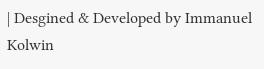| Desgined & Developed by Immanuel Kolwin